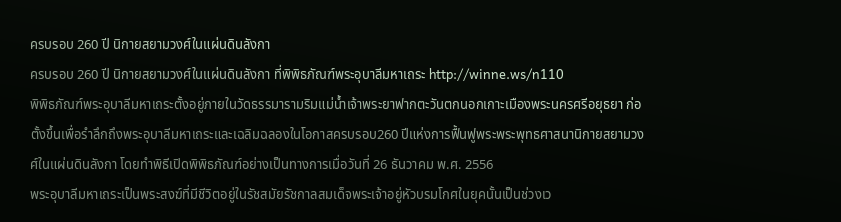ครบรอบ 260 ปี นิกายสยามวงศ์ในแผ่นดินลังกา
ครบรอบ 260 ปี นิกายสยามวงศ์ในแผ่นดินลังกา ที่พิพิธภัณฑ์พระอุบาลีมหาเถระ http://winne.ws/n110
พิพิธภัณฑ์พระอุบาลีมหาเถระตั้งอยู่ภายในวัดธรรมารามริมแม่น้ำเจ้าพระยาฟากตะวันตกนอกเกาะเมืองพระนครศรีอยุธยา ก่อตั้งขึ้นเพื่อรำลึกถึงพระอุบาลีมหาเถระและเฉลิมฉลองในโอกาสครบรอบ260 ปีแห่งการฟื้นฟูพระพระพุทธศาสนานิกายสยามวงศ์ในแผ่นดินลังกา โดยทำพิธีเปิดพิพิธภัณฑ์อย่างเป็นทางการเมื่อวันที่ 26 ธันวาคม พ.ศ. 2556
พระอุบาลีมหาเถระเป็นพระสงฆ์ที่มีชีวิตอยู่ในรัชสมัยรัชกาลสมเด็จพระเจ้าอยู่หัวบรมโกศในยุคนั้นเป็นช่วงเว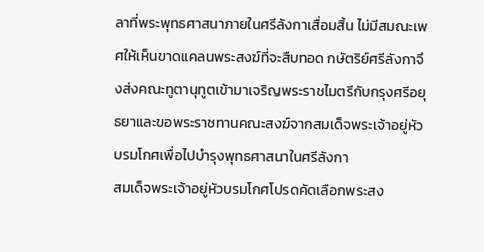ลาที่พระพุทธศาสนาภายในศรีลังกาเสื่อมสิ้น ไม่มีสมณะเพศให้เห็นขาดแคลนพระสงฆ์ที่จะสืบทอด กษัตริย์ศรีลังกาจึงส่งคณะทูตานุทูตเข้ามาเจริญพระราชไมตรีกับกรุงศรีอยุธยาและขอพระราชทานคณะสงฆ์จากสมเด็จพระเจ้าอยู่หัวบรมโกศเพื่อไปบำรุงพุทธศาสนาในศรีลังกา
สมเด็จพระเจ้าอยู่หัวบรมโกศโปรดคัดเลือกพระสง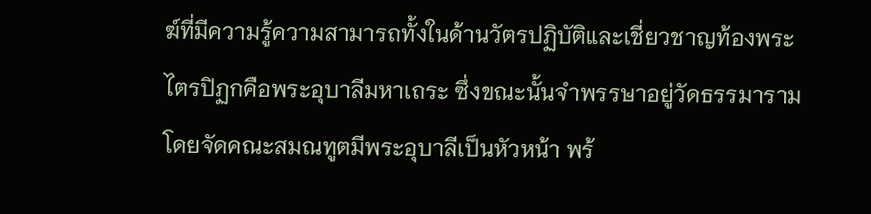ฆ์ที่มีความรู้ความสามารถทั้งในด้านวัตรปฏิบัติและเชี่ยวชาญท้องพระไตรปิฏกคือพระอุบาลีมหาเถระ ซึ่งขณะนั้นจำพรรษาอยู่วัดธรรมารามโดยจัดคณะสมณทูตมีพระอุบาลีเป็นหัวหน้า พร้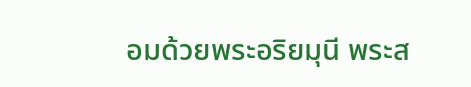อมด้วยพระอริยมุนี พระส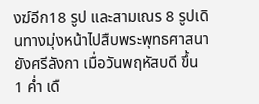งฆ์อีก18 รูป และสามเณร 8 รูปเดินทางมุ่งหน้าไปสืบพระพุทธศาสนายังศรีลังกา เมื่อวันพฤหัสบดี ขึ้น 1 ค่ำ เดื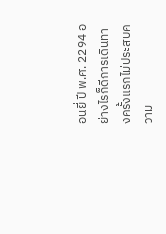อนยี่ ปี พ.ศ. 2294 อย่างไรก็ดีการเดินทางครั้งแรกไม่ประสบความ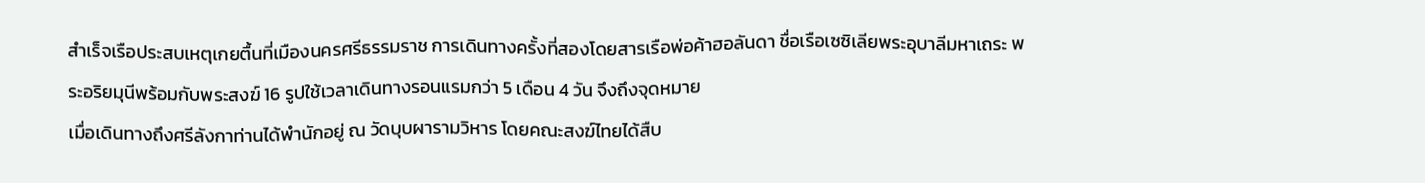สำเร็จเรือประสบเหตุเกยตื้นที่เมืองนครศรีธรรมราช การเดินทางครั้งที่สองโดยสารเรือพ่อค้าฮอลันดา ชื่อเรือเซซิเลียพระอุบาลีมหาเถระ พระอริยมุนีพร้อมกับพระสงฆ์ 16 รูปใช้เวลาเดินทางรอนแรมกว่า 5 เดือน 4 วัน จึงถึงจุดหมาย
เมื่อเดินทางถึงศรีลังกาท่านได้พำนักอยู่ ณ วัดบุบผารามวิหาร โดยคณะสงฆ์ไทยได้สืบ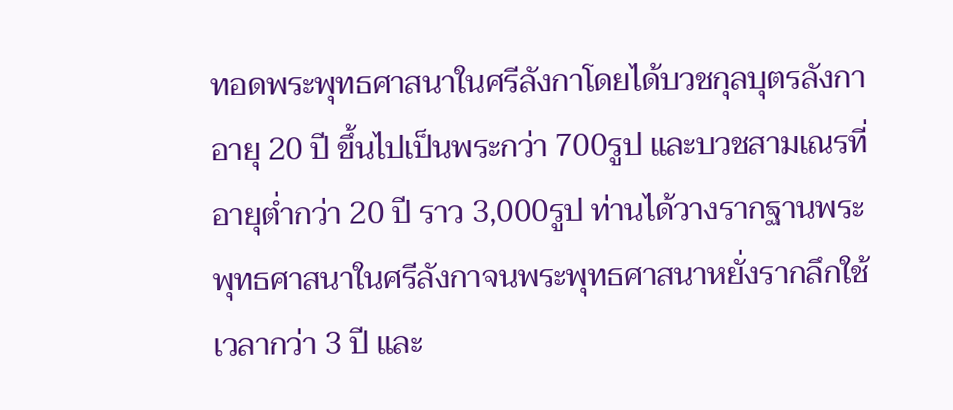ทอดพระพุทธศาสนาในศรีลังกาโดยได้บวชกุลบุตรลังกาอายุ 20 ปี ขึ้นไปเป็นพระกว่า 700รูป และบวชสามเณรที่อายุต่ำกว่า 20 ปี ราว 3,000รูป ท่านได้วางรากฐานพระพุทธศาสนาในศรีลังกาจนพระพุทธศาสนาหยั่งรากลึกใช้เวลากว่า 3 ปี และ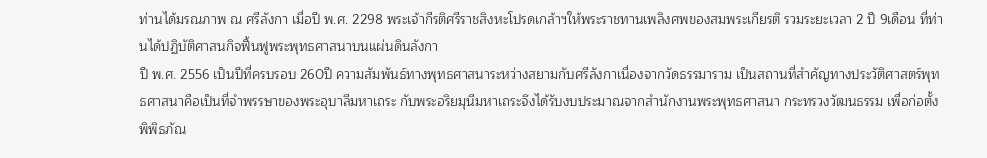ท่านได้มรณภาพ ณ ศรีลังกา เมื่อปี พ.ศ. 2298 พระเจ้ากีรติศรีราชสิงหะโปรดเกล้าฯให้พระราชทานเพลิงศพของสมพระเกียรติ รวมระยะเวลา 2 ปี 9เดือน ที่ท่านได้ปฏิบัติศาสนกิจฟื้นฟูพระพุทธศาสนาบนแผ่นดินลังกา
ปี พ.ศ. 2556 เป็นปีที่ครบรอบ 260ปี ความสัมพันธ์ทางพุทธศาสนาระหว่างสยามกับศรีลังกาเนื่องจากวัดธรรมาราม เป็นสถานที่สำคัญทางประวัติศาสตร์พุทธศาสนาคือเป็นที่จำพรรษาของพระอุบาลีมหาเถระ กับพระอริยมุนีมหาเถระจึงได้รับงบประมาณจากสำนักงานพระพุทธศาสนา กระทรวงวัฒนธรรม เพื่อก่อตั้งพิพิธภัณ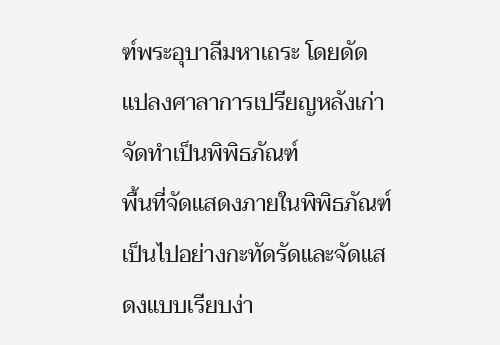ฑ์พระอุบาลีมหาเถระ โดยดัดแปลงศาลาการเปรียญหลังเก่าจัดทำเป็นพิพิธภัณฑ์
พื้นที่จัดแสดงภายในพิพิธภัณฑ์เป็นไปอย่างกะทัดรัดและจัดแสดงแบบเรียบง่า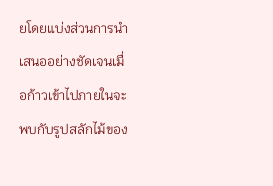ยโดยแบ่งส่วนการนำเสนออย่างชัดเจนเมื่อก้าวเข้าไปภายในจะพบกับรูปสลักไม้ของ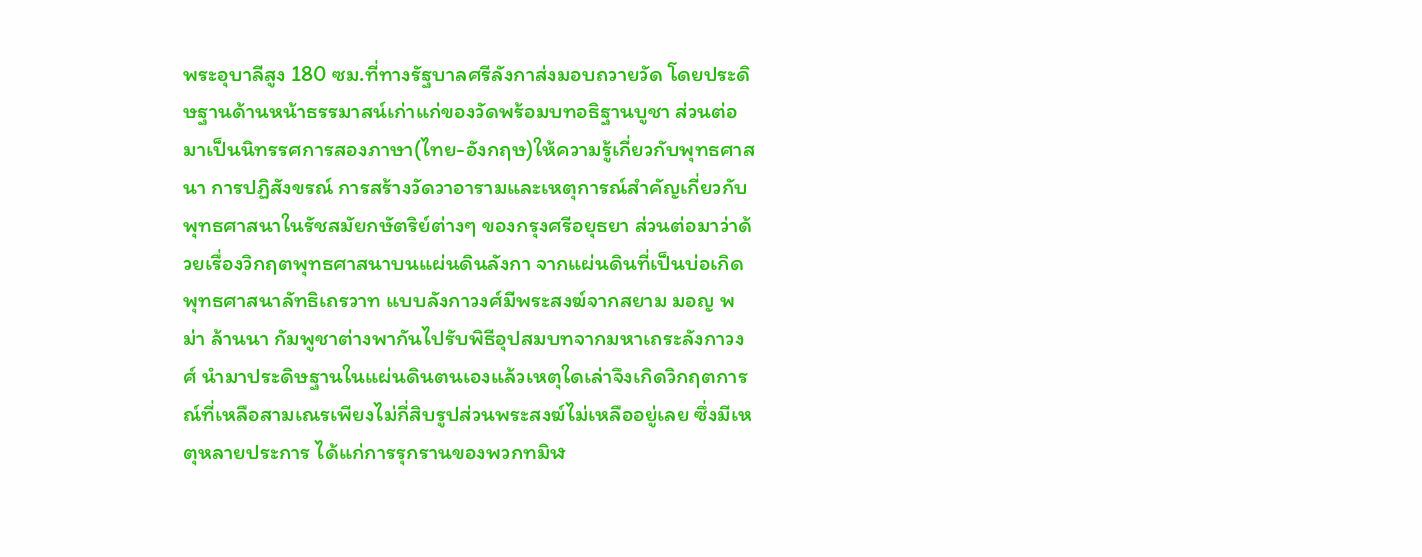พระอุบาลีสูง 180 ซม.ที่ทางรัฐบาลศรีลังกาส่งมอบถวายวัด โดยประดิษฐานด้านหน้าธรรมาสน์เก่าแก่ของวัดพร้อมบทอธิฐานบูชา ส่วนต่อมาเป็นนิทรรศการสองภาษา(ไทย-อังกฤษ)ให้ความรู้เกี่ยวกับพุทธศาสนา การปฏิสังขรณ์ การสร้างวัดวาอารามและเหตุการณ์สำคัญเกี่ยวกับพุทธศาสนาในรัชสมัยกษัตริย์ต่างๆ ของกรุงศรีอยุธยา ส่วนต่อมาว่าด้วยเรื่องวิกฤตพุทธศาสนาบนแผ่นดินลังกา จากแผ่นดินที่เป็นบ่อเกิดพุทธศาสนาลัทธิเถรวาท แบบลังกาวงศ์มีพระสงฆ์จากสยาม มอญ พม่า ล้านนา กัมพูชาต่างพากันไปรับพิธีอุปสมบทจากมหาเถระลังกาวงศ์ นำมาประดิษฐานในแผ่นดินตนเองแล้วเหตุใดเล่าจึงเกิดวิกฤตการณ์ที่เหลือสามเณรเพียงไม่กี่สิบรูปส่วนพระสงฆ์ไม่เหลืออยู่เลย ซึ่งมีเหตุหลายประการ ได้แก่การรุกรานของพวกทมิฬ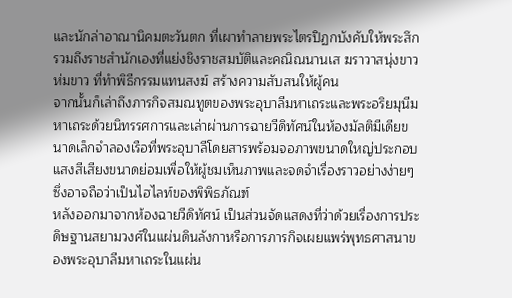และนักล่าอาณานิคมตะวันตก ที่เผาทำลายพระไตรปิฏกบังคับให้พระสึก รวมถึงราชสำนักเองที่แย่งชิงราชสมบัติและคณิณนานเส ฆราวาสนุ่งขาวห่มขาว ที่ทำพิธีกรรมแทนสงฆ์ สร้างความสับสนให้ผู้คน
จากนั้นก็เล่าถึงภารกิจสมณทูตของพระอุบาลีมหาเถระและพระอริยมุนีมหาเถระด้วยนิทรรศการและเล่าผ่านการฉายวีดิทัศน์ในห้องมัลติมีเดียขนาดเล็กจำลองเรือที่พระอุบาลีโดยสารพร้อมจอภาพขนาดใหญ่ประกอบแสงสีเสียงขนาดย่อมเพื่อให้ผู้ชมเห็นภาพและจดจำเรื่องราวอย่างง่ายๆซึ่งอาจถือว่าเป็นไฮไลท์ของพิพิธภัณฑ์
หลังออกมาจากห้องฉายวีดิทัศน์ เป็นส่วนจัดแสดงที่ว่าด้วยเรื่องการประดิษฐานสยามวงศ์ในแผ่นดินลังกาหรือการภารกิจเผยแพร่พุทธศาสนาของพระอุบาลีมหาเถระในแผ่น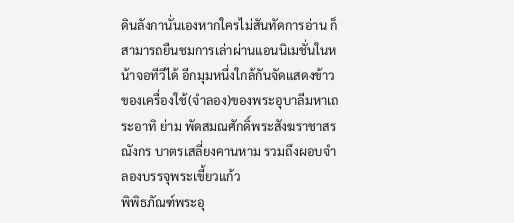ดินลังกานั่นเองหากใครไม่สันทัดการอ่าน ก็สามารถยืนชมการเล่าผ่านแอนนิเมชั่นในหน้าจอทีวีได้ อีกมุมหนึ่งใกล้กันจัดแสดงข้าวของเครื่องใช้(จำลอง)ของพระอุบาลีมหาเถระอาทิ ย่าม พัดสมณศักดิ์พระสังฆราชาสรณังกร บาตรเสลี่ยงคานหาม รวมถึงผอบจำลองบรรจุพระเขี้ยวแก้ว
พิพิธภัณฑ์พระอุ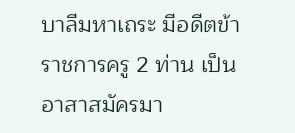บาลีมหาเถระ มีอดีตข้าราชการครู 2 ท่าน เป็นอาสาสมัครมา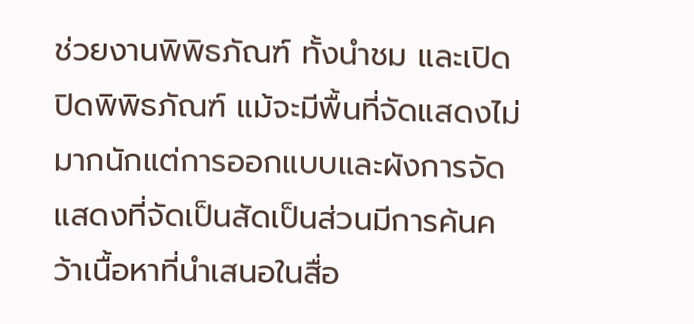ช่วยงานพิพิธภัณฑ์ ทั้งนำชม และเปิดปิดพิพิธภัณฑ์ แม้จะมีพื้นที่จัดแสดงไม่มากนักแต่การออกแบบและผังการจัดแสดงที่จัดเป็นสัดเป็นส่วนมีการค้นคว้าเนื้อหาที่นำเสนอในสื่อ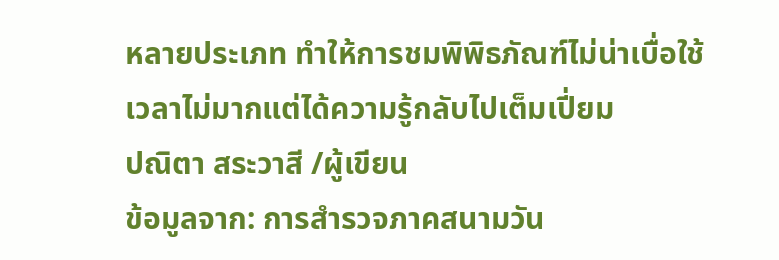หลายประเภท ทำให้การชมพิพิธภัณฑ์ไม่น่าเบื่อใช้เวลาไม่มากแต่ได้ความรู้กลับไปเต็มเปี่ยม
ปณิตา สระวาสี /ผู้เขียน
ข้อมูลจาก: การสำรวจภาคสนามวัน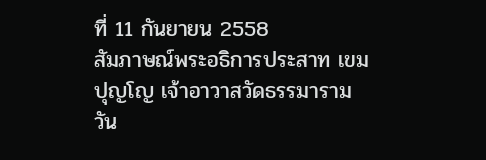ที่ 11 กันยายน 2558
สัมภาษณ์พระอธิการประสาท เขมปุญโญ เจ้าอาวาสวัดธรรมาราม วัน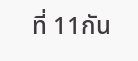ที่ 11กัน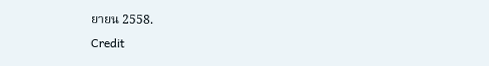ยายน 2558.
Credit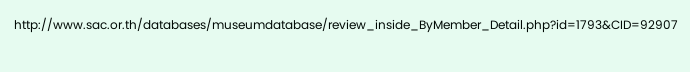http://www.sac.or.th/databases/museumdatabase/review_inside_ByMember_Detail.php?id=1793&CID=92907